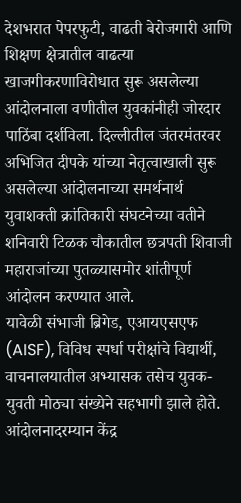देशभरात पेपरफुटी, वाढती बेरोजगारी आणि शिक्षण क्षेत्रातील वाढत्या खाजगीकरणाविरोधात सुरू असलेल्या आंदोलनाला वणीतील युवकांनीही जोरदार पाठिंबा दर्शविला. दिल्लीतील जंतरमंतरवर अभिजित दीपके यांच्या नेतृत्वाखाली सुरू असलेल्या आंदोलनाच्या समर्थनार्थ युवाशक्ती क्रांतिकारी संघटनेच्या वतीने शनिवारी टिळक चौकातील छत्रपती शिवाजी महाराजांच्या पुतळ्यासमोर शांतीपूर्ण आंदोलन करण्यात आले.
यावेळी संभाजी ब्रिगेड, एआयएसएफ (AISF), विविध स्पर्धा परीक्षांचे विद्यार्थी, वाचनालयातील अभ्यासक तसेच युवक-युवती मोठ्या संख्येने सहभागी झाले होते. आंदोलनादरम्यान केंद्र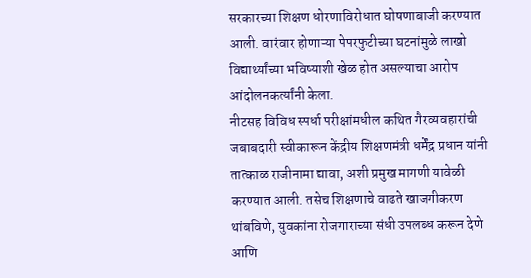सरकारच्या शिक्षण धोरणाविरोधात घोषणाबाजी करण्यात आली. वारंवार होणाऱ्या पेपरफुटीच्या घटनांमुळे लाखो विद्यार्थ्यांच्या भविष्याशी खेळ होत असल्याचा आरोप आंदोलनकर्त्यांनी केला.
नीटसह विविध स्पर्धा परीक्षांमधील कथित गैरव्यवहारांची जबाबदारी स्वीकारून केंद्रीय शिक्षणमंत्री धर्मेंद्र प्रधान यांनी तात्काळ राजीनामा द्यावा, अशी प्रमुख मागणी यावेळी करण्यात आली. तसेच शिक्षणाचे वाढते खाजगीकरण थांबविणे, युवकांना रोजगाराच्या संधी उपलब्ध करून देणे आणि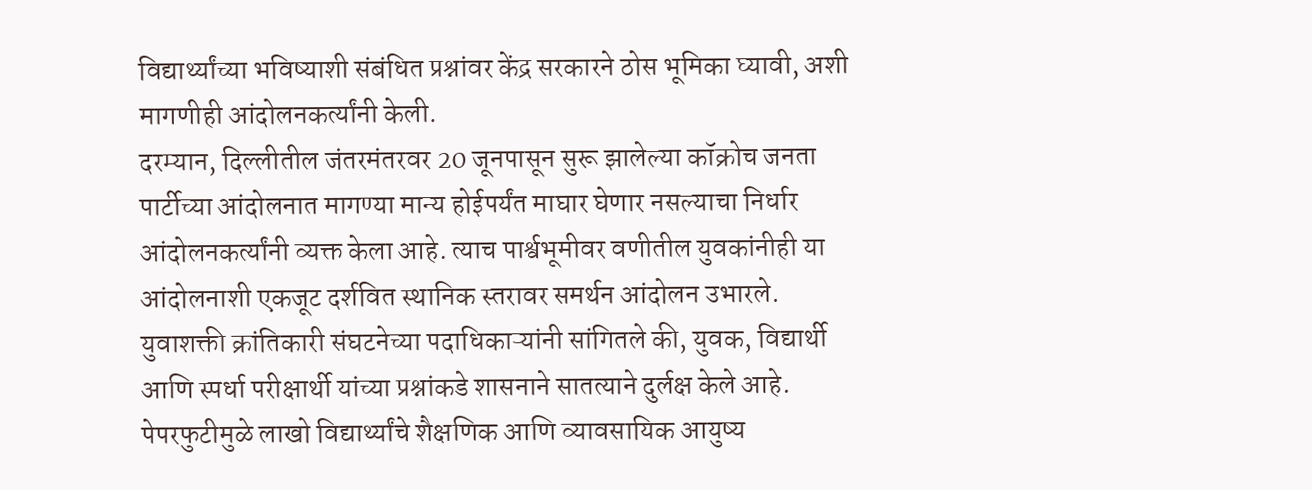विद्यार्थ्यांच्या भविष्याशी संबंधित प्रश्नांवर केंद्र सरकारने ठोस भूमिका घ्यावी, अशी मागणीही आंदोलनकर्त्यांनी केली.
दरम्यान, दिल्लीतील जंतरमंतरवर 20 जूनपासून सुरू झालेल्या कॉक्रोच जनता पार्टीच्या आंदोलनात मागण्या मान्य होईपर्यंत माघार घेणार नसल्याचा निर्धार आंदोलनकर्त्यांनी व्यक्त केला आहे. त्याच पार्श्वभूमीवर वणीतील युवकांनीही या आंदोलनाशी एकजूट दर्शवित स्थानिक स्तरावर समर्थन आंदोलन उभारले.
युवाशक्ती क्रांतिकारी संघटनेच्या पदाधिकाऱ्यांनी सांगितले की, युवक, विद्यार्थी आणि स्पर्धा परीक्षार्थी यांच्या प्रश्नांकडे शासनाने सातत्याने दुर्लक्ष केले आहे. पेपरफुटीमुळे लाखो विद्यार्थ्यांचे शैक्षणिक आणि व्यावसायिक आयुष्य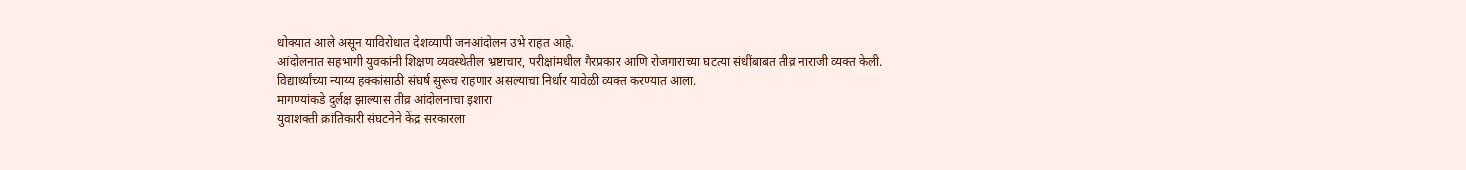धोक्यात आले असून याविरोधात देशव्यापी जनआंदोलन उभे राहत आहे.
आंदोलनात सहभागी युवकांनी शिक्षण व्यवस्थेतील भ्रष्टाचार, परीक्षांमधील गैरप्रकार आणि रोजगाराच्या घटत्या संधींबाबत तीव्र नाराजी व्यक्त केली. विद्यार्थ्यांच्या न्याय्य हक्कांसाठी संघर्ष सुरूच राहणार असल्याचा निर्धार यावेळी व्यक्त करण्यात आला.
मागण्यांकडे दुर्लक्ष झाल्यास तीव्र आंदोलनाचा इशारा
युवाशक्ती क्रांतिकारी संघटनेने केंद्र सरकारला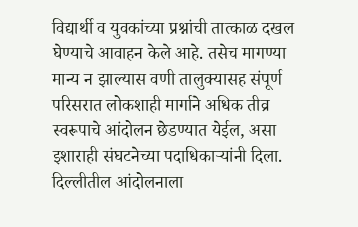विद्यार्थी व युवकांच्या प्रश्नांची तात्काळ दखल घेण्याचे आवाहन केले आहे. तसेच मागण्या मान्य न झाल्यास वणी तालुक्यासह संपूर्ण परिसरात लोकशाही मार्गाने अधिक तीव्र स्वरूपाचे आंदोलन छेडण्यात येईल, असा इशाराही संघटनेच्या पदाधिकाऱ्यांनी दिला.
दिल्लीतील आंदोलनाला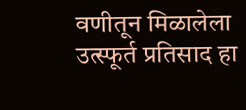वणीतून मिळालेला उत्स्फूर्त प्रतिसाद हा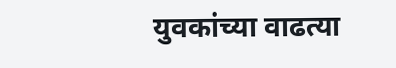युवकांच्या वाढत्या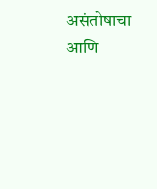असंतोषाचा आणि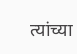त्यांच्या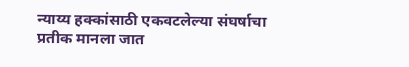न्याय्य हक्कांसाठी एकवटलेल्या संघर्षाचा प्रतीक मानला जात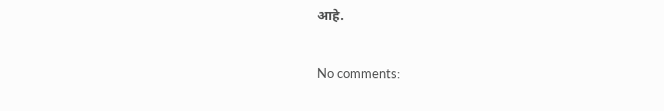आहे.


No comments: